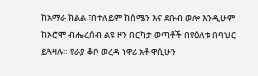ከአማራ ክልል ፣በተለይም ከሰሜን እና ደቡብ ወሎ እንዲሁም ከኦሮሞ ብሔረሰብ ልዩ ዞን በርካታ ወጣቶች በየዕለቱ በባህር ይጓዛሉ። የራያ ቆቦ ወረዳ ነዋሪ አቶ ዋሲሁን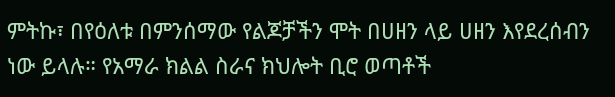ምትኩ፣ በየዕለቱ በምንሰማው የልጆቻችን ሞት በሀዘን ላይ ሀዘን እየደረሰብን ነው ይላሉ። የአማራ ክልል ስራና ክህሎት ቢሮ ወጣቶች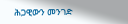ሕጋዊውን መንገድ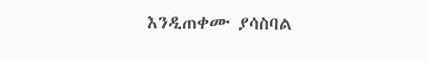እንዲጠቀሙ ያሳስባል